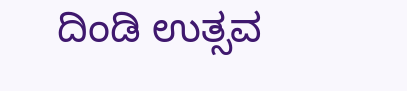ದಿಂಡಿ ಉತ್ಸವ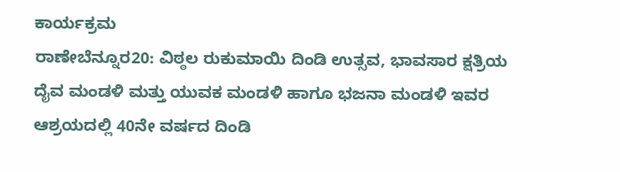ಕಾರ್ಯಕ್ರಮ
ರಾಣೇಬೆನ್ನೂರ20: ವಿಠ್ಠಲ ರುಕುಮಾಯಿ ದಿಂಡಿ ಉತ್ಸವ, ಭಾವಸಾರ ಕ್ಷತ್ರಿಯ ದೈವ ಮಂಡಳಿ ಮತ್ತು ಯುವಕ ಮಂಡಳಿ ಹಾಗೂ ಭಜನಾ ಮಂಡಳಿ ಇವರ ಆಶ್ರಯದಲ್ಲಿ 40ನೇ ವರ್ಷದ ದಿಂಡಿ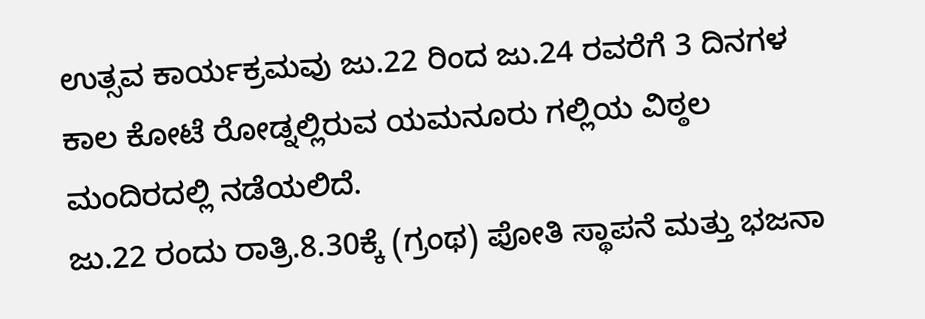ಉತ್ಸವ ಕಾರ್ಯಕ್ರಮವು ಜು.22 ರಿಂದ ಜು.24 ರವರೆಗೆ 3 ದಿನಗಳ ಕಾಲ ಕೋಟೆ ರೋಡ್ನಲ್ಲಿರುವ ಯಮನೂರು ಗಲ್ಲಿಯ ವಿಠ್ಠಲ ಮಂದಿರದಲ್ಲಿ ನಡೆಯಲಿದೆ.
ಜು.22 ರಂದು ರಾತ್ರಿ.8.30ಕ್ಕೆ (ಗ್ರಂಥ) ಪೋತಿ ಸ್ಥಾಪನೆ ಮತ್ತು ಭಜನಾ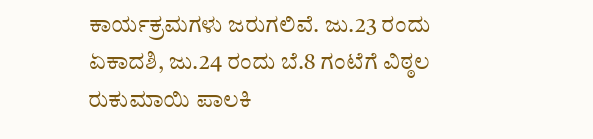ಕಾರ್ಯಕ್ರಮಗಳು ಜರುಗಲಿವೆ. ಜು.23 ರಂದು ಏಕಾದಶಿ, ಜು.24 ರಂದು ಬೆ.8 ಗಂಟೆಗೆ ವಿಠ್ಠಲ ರುಕುಮಾಯಿ ಪಾಲಕಿ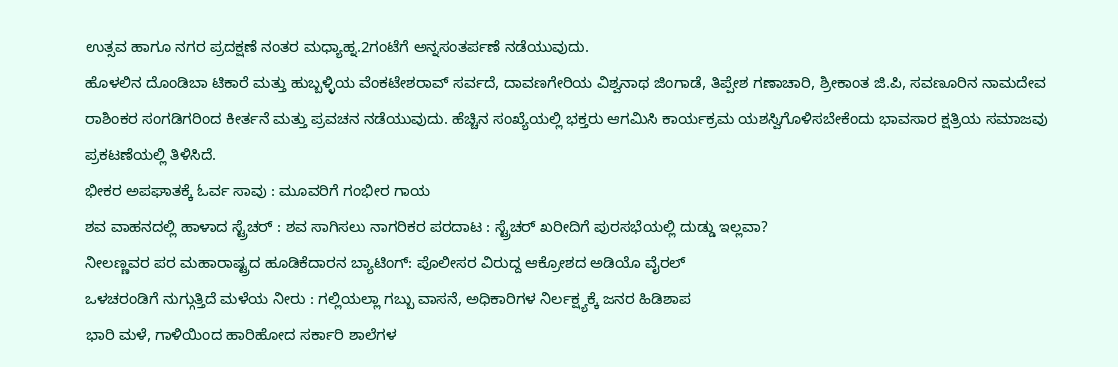ಉತ್ಸವ ಹಾಗೂ ನಗರ ಪ್ರದಕ್ಷಣೆ ನಂತರ ಮಧ್ಯಾಹ್ನ.2ಗಂಟೆಗೆ ಅನ್ನಸಂತರ್ಪಣೆ ನಡೆಯುವುದು.
ಹೊಳಲಿನ ದೊಂಡಿಬಾ ಟಿಕಾರೆ ಮತ್ತು ಹುಬ್ಬಳ್ಳಿಯ ವೆಂಕಟೇಶರಾವ್ ಸರ್ವದೆ, ದಾವಣಗೇರಿಯ ವಿಶ್ವನಾಥ ಜಿಂಗಾಡೆ, ತಿಪ್ಪೇಶ ಗಣಾಚಾರಿ, ಶ್ರೀಕಾಂತ ಜಿ.ಪಿ, ಸವಣೂರಿನ ನಾಮದೇವ ರಾಶಿಂಕರ ಸಂಗಡಿಗರಿಂದ ಕೀರ್ತನೆ ಮತ್ತು ಪ್ರವಚನ ನಡೆಯುವುದು. ಹೆಚ್ಚಿನ ಸಂಖ್ಯೆಯಲ್ಲಿ ಭಕ್ತರು ಆಗಮಿಸಿ ಕಾರ್ಯಕ್ರಮ ಯಶಸ್ವಿಗೊಳಿಸಬೇಕೆಂದು ಭಾವಸಾರ ಕ್ಷತ್ರಿಯ ಸಮಾಜವು ಪ್ರಕಟಣೆಯಲ್ಲಿ ತಿಳಿಸಿದೆ.
ಭೀಕರ ಅಪಘಾತಕ್ಕೆ ಓರ್ವ ಸಾವು : ಮೂವರಿಗೆ ಗಂಭೀರ ಗಾಯ
ಶವ ವಾಹನದಲ್ಲಿ ಹಾಳಾದ ಸ್ಟ್ರೆಚರ್ : ಶವ ಸಾಗಿಸಲು ನಾಗರಿಕರ ಪರದಾಟ : ಸ್ಟ್ರೆಚರ್ ಖರೀದಿಗೆ ಪುರಸಭೆಯಲ್ಲಿ ದುಡ್ಡು ಇಲ್ಲವಾ?
ನೀಲಣ್ಣವರ ಪರ ಮಹಾರಾಷ್ಟ್ರದ ಹೂಡಿಕೆದಾರನ ಬ್ಯಾಟಿಂಗ್: ಪೊಲೀಸರ ವಿರುದ್ದ ಆಕ್ರೋಶದ ಅಡಿಯೊ ವೈರಲ್
ಒಳಚರಂಡಿಗೆ ನುಗ್ಗುತ್ತಿದೆ ಮಳೆಯ ನೀರು : ಗಲ್ಲಿಯಲ್ಲಾ ಗಬ್ಬು ವಾಸನೆ, ಅಧಿಕಾರಿಗಳ ನಿರ್ಲಕ್ಷ್ಯಕ್ಕೆ ಜನರ ಹಿಡಿಶಾಪ
ಭಾರಿ ಮಳೆ, ಗಾಳಿಯಿಂದ ಹಾರಿಹೋದ ಸರ್ಕಾರಿ ಶಾಲೆಗಳ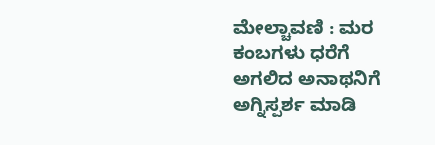ಮೇಲ್ಚಾವಣಿ : ಮರ ಕಂಬಗಳು ಧರೆಗೆ
ಅಗಲಿದ ಅನಾಥನಿಗೆ ಅಗ್ನಿಸ್ಪರ್ಶ ಮಾಡಿ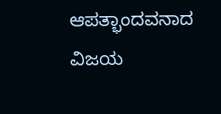ಆಪತ್ಭಾಂದವನಾದ ವಿಜಯ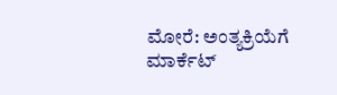ಮೋರೆ: ಅಂತ್ಯಕ್ರಿಯೆಗೆ ಮಾರ್ಕೆಟ್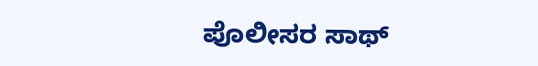ಪೊಲೀಸರ ಸಾಥ್